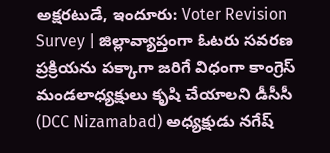అక్షరటుడే, ఇందూరు: Voter Revision Survey | జిల్లావ్యాప్తంగా ఓటరు సవరణ ప్రక్రియను పక్కాగా జరిగే విధంగా కాంగ్రెస్ మండలాధ్యక్షులు కృషి చేయాలని డీసీసీ (DCC Nizamabad) అధ్యక్షుడు నగేష్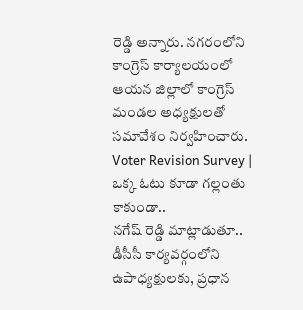రెడ్డి అన్నారు. నగరంలోని కాంగ్రెస్ కార్యాలయంలో ఆయన జిల్లాలో కాంగ్రెస్ మండల అధ్యక్షులతో సమావేశం నిర్వహించారు.
Voter Revision Survey | ఒక్క ఓటు కూడా గల్లంతు కాకుండా..
నగేష్ రెడ్డి మాట్లాడుతూ.. డీసీసీ కార్యవర్గంలోని ఉపాధ్యక్షులకు, ప్రధాన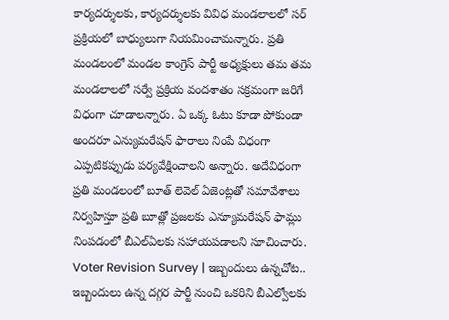కార్యదర్శులకు, కార్యదర్శులకు వివిధ మండలాలలో సర్ ప్రక్రియలో బాధ్యులుగా నియమించామన్నారు. ప్రతి మండలంలో మండల కాంగ్రెస్ పార్టీ అధ్యక్షులు తమ తమ మండలాలలో సర్వే ప్రక్రియ వందశాతం సక్రమంగా జరిగే విధంగా చూడాలన్నారు. ఏ ఒక్క ఓటు కూడా పోకుండా అందరూ ఎన్యుమరేషన్ ఫారాలు నింపే విధంగా ఎప్పటికప్పుడు పర్యవేక్షించాలని అన్నారు. అదేవిధంగా ప్రతి మండలంలో బూత్ లెవెల్ ఏజెంట్లతో సమావేశాలు నిర్వహిస్తూ ప్రతి బూత్లో ప్రజలకు ఎన్యూమరేషన్ ఫామ్లు నింపడంలో బీఎల్ఏలకు సహాయపడాలని సూచించారు.
Voter Revision Survey | ఇబ్బందులు ఉన్నచోట..
ఇబ్బందులు ఉన్న దగ్గర పార్టీ నుంచి ఒకరిని బీఎల్వోలకు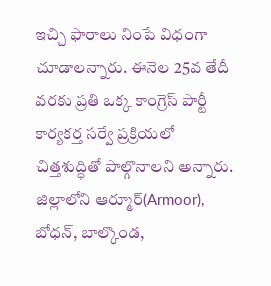ఇచ్చి ఫారాలు నింపే విధంగా చూడాలన్నారు. ఈనెల 25వ తేదీ వరకు ప్రతి ఒక్క కాంగ్రెస్ పార్టీ కార్యకర్త సర్వే ప్రక్రియలో చిత్తశుద్ధితో పాల్గొనాలని అన్నారు. జిల్లాలోని ఆర్మూర్(Armoor), బోధన్, బాల్కొండ,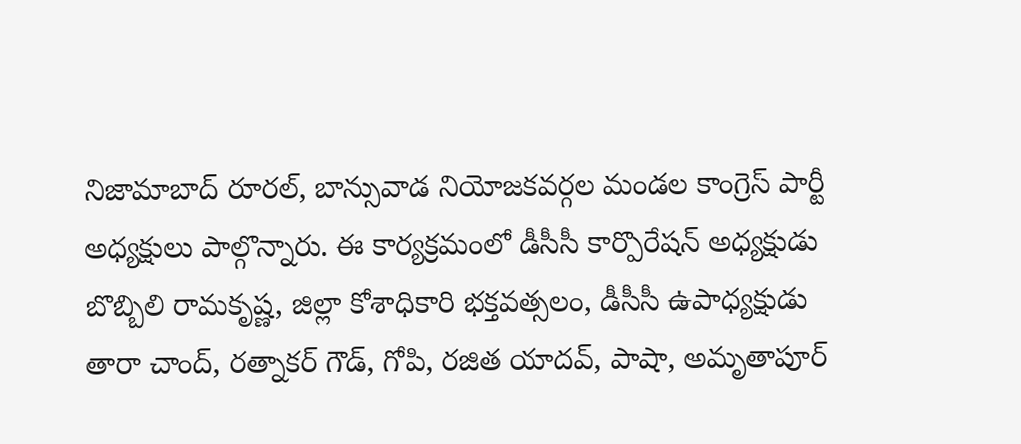నిజామాబాద్ రూరల్, బాన్సువాడ నియోజకవర్గల మండల కాంగ్రెస్ పార్టీ అధ్యక్షులు పాల్గొన్నారు. ఈ కార్యక్రమంలో డీసీసీ కార్పొరేషన్ అధ్యక్షుడు బొబ్బిలి రామకృష్ణ, జిల్లా కోశాధికారి భక్తవత్సలం, డీసీసీ ఉపాధ్యక్షుడు తారా చాంద్, రత్నాకర్ గౌడ్, గోపి, రజిత యాదవ్, పాషా, అమృతాపూర్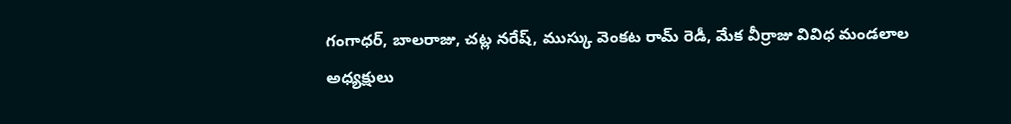గంగాధర్, బాలరాజు, చట్ల నరేష్, ముస్కు వెంకట రామ్ రెడీ, మేక వీర్రాజు వివిధ మండలాల అధ్యక్షులు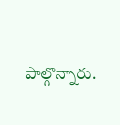పాల్గొన్నారు.